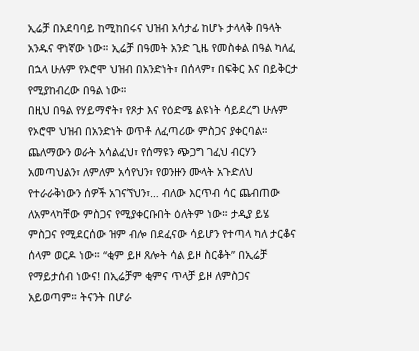ኢሬቻ በአደባባይ ከሚከበሩና ህዝብ አሳታፊ ከሆኑ ታላላቅ በዓላት አንዱና ዋነኛው ነው። ኢሬቻ በዓመት አንድ ጊዜ የመስቀል በዓል ካለፈ በኋላ ሁሉም የኦሮሞ ህዝብ በአንድነት፣ በሰላም፣ በፍቅር እና በይቅርታ የሚያከብረው በዓል ነው።
በዚህ በዓል የሃይማኖት፣ የጾታ እና የዕድሜ ልዩነት ሳይደረግ ሁሉም የኦሮሞ ህዝብ በአንድነት ወጥቶ ለፈጣሪው ምስጋና ያቀርባል። ጨለማውን ወራት አሳልፈህ፣ የሰማዩን ጭጋግ ገፈህ ብርሃን አመጣህልን፣ ለምለም አሳየህን፣ የወንዙን ሙላት አጉድለህ የተራራቅነውን ሰዎች አገናኘህን፣… ብለው እርጥብ ሳር ጨብጠው ለአምላካቸው ምስጋና የሚያቀርቡበት ዕለትም ነው። ታዲያ ይሄ ምስጋና የሚደርሰው ዝም ብሎ በደፈናው ሳይሆን የተጣላ ካለ ታርቆና ሰላም ወርዶ ነው። “ቂም ይዞ ጸሎት ሳል ይዞ ስርቆት” በኢሬቻ የማይታሰብ ነውና! በኢሬቻም ቂምና ጥላቻ ይዞ ለምስጋና አይወጣም። ትናንት በሆራ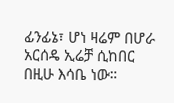ፊንፊኔ፣ ሆነ ዛሬም በሆራ አርሰዴ ኢሬቻ ሲከበር በዚሁ እሳቤ ነው።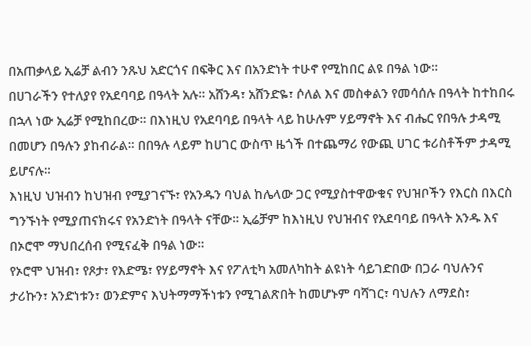በአጠቃላይ ኢሬቻ ልብን ንጹህ አድርጎና በፍቅር እና በአንድነት ተሁኖ የሚከበር ልዩ በዓል ነው።
በሀገራችን የተለያየ የአደባባይ በዓላት አሉ። አሸንዳ፣ አሸንድዬ፣ ሶለል እና መስቀልን የመሳሰሉ በዓላት ከተከበሩ በኋላ ነው ኢሬቻ የሚከበረው። በእነዚህ የአደባባይ በዓላት ላይ ከሁሉም ሃይማኖት እና ብሔር የበዓሉ ታዳሚ በመሆን በዓሉን ያከብራል። በበዓሉ ላይም ከሀገር ውስጥ ዜጎች በተጨማሪ የውጪ ሀገር ቱሪስቶችም ታዳሚ ይሆናሉ።
እነዚህ ህዝብን ከህዝብ የሚያገናኙ፣ የአንዱን ባህል ከሌላው ጋር የሚያስተዋውቁና የህዝቦችን የእርስ በእርስ ግንኙነት የሚያጠናክሩና የአንድነት በዓላት ናቸው። ኢሬቻም ከእነዚህ የህዝብና የአደባባይ በዓላት አንዱ እና በኦሮሞ ማህበረሰብ የሚናፈቅ በዓል ነው።
የኦሮሞ ህዝብ፣ የጾታ፣ የእድሜ፣ የሃይማኖት እና የፖለቲካ አመለካከት ልዩነት ሳይገድበው በጋራ ባህሉንና ታሪኩን፣ አንድነቱን፣ ወንድምና እህትማማችነቱን የሚገልጽበት ከመሆኑም ባሻገር፣ ባህሉን ለማደስ፣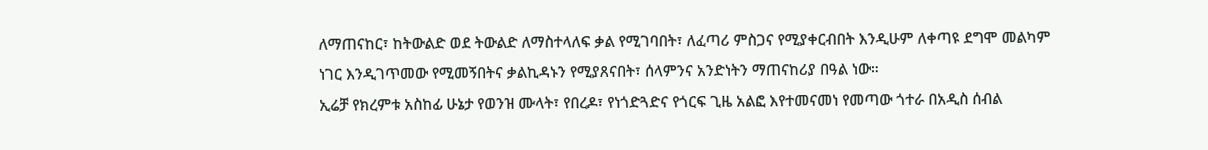ለማጠናከር፣ ከትውልድ ወደ ትውልድ ለማስተላለፍ ቃል የሚገባበት፣ ለፈጣሪ ምስጋና የሚያቀርብበት እንዲሁም ለቀጣዩ ደግሞ መልካም ነገር እንዲገጥመው የሚመኝበትና ቃልኪዳኑን የሚያጸናበት፣ ሰላምንና አንድነትን ማጠናከሪያ በዓል ነው።
ኢሬቻ የክረምቱ አስከፊ ሁኔታ የወንዝ ሙላት፣ የበረዶ፣ የነጎድጓድና የጎርፍ ጊዜ አልፎ እየተመናመነ የመጣው ጎተራ በአዲስ ሰብል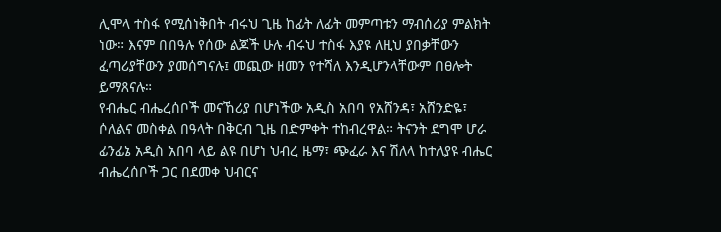ሊሞላ ተስፋ የሚሰነቅበት ብሩህ ጊዜ ከፊት ለፊት መምጣቱን ማብሰሪያ ምልክት ነው። እናም በበዓሉ የሰው ልጆች ሁሉ ብሩህ ተስፋ እያዩ ለዚህ ያበቃቸውን ፈጣሪያቸውን ያመሰግናሉ፤ መጪው ዘመን የተሻለ እንዲሆንላቸውም በፀሎት ይማጸናሉ።
የብሔር ብሔረሰቦች መናኸሪያ በሆነችው አዲስ አበባ የአሸንዳ፣ አሸንድዬ፣ ሶለልና መስቀል በዓላት በቅርብ ጊዜ በድምቀት ተከብረዋል። ትናንት ደግሞ ሆራ ፊንፊኔ አዲስ አበባ ላይ ልዩ በሆነ ህብረ ዜማ፣ ጭፈራ እና ሽለላ ከተለያዩ ብሔር ብሔረሰቦች ጋር በደመቀ ህብርና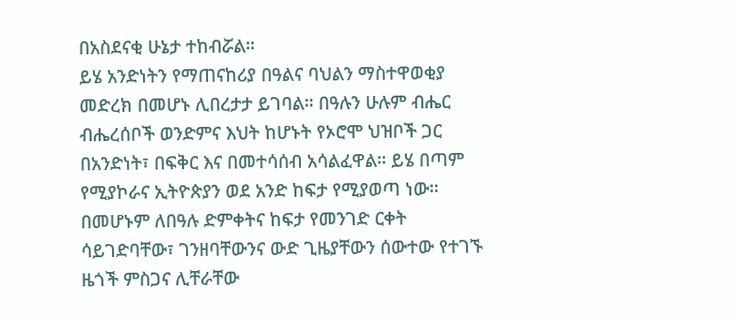በአስደናቂ ሁኔታ ተከብሯል።
ይሄ አንድነትን የማጠናከሪያ በዓልና ባህልን ማስተዋወቂያ መድረክ በመሆኑ ሊበረታታ ይገባል። በዓሉን ሁሉም ብሔር ብሔረሰቦች ወንድምና እህት ከሆኑት የኦሮሞ ህዝቦች ጋር በአንድነት፣ በፍቅር እና በመተሳሰብ አሳልፈዋል። ይሄ በጣም የሚያኮራና ኢትዮጵያን ወደ አንድ ከፍታ የሚያወጣ ነው። በመሆኑም ለበዓሉ ድምቀትና ከፍታ የመንገድ ርቀት ሳይገድባቸው፣ ገንዘባቸውንና ውድ ጊዜያቸውን ሰውተው የተገኙ ዜጎች ምስጋና ሊቸራቸው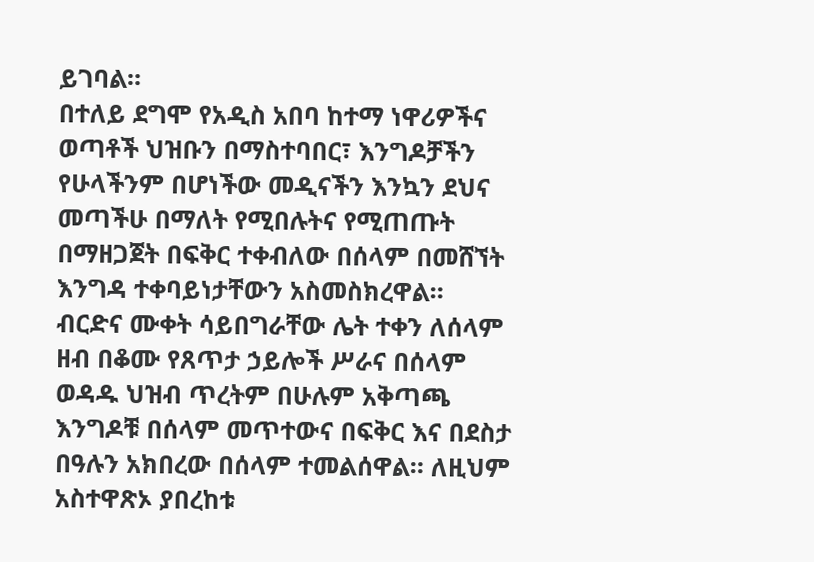ይገባል።
በተለይ ደግሞ የአዲስ አበባ ከተማ ነዋሪዎችና ወጣቶች ህዝቡን በማስተባበር፣ እንግዶቻችን የሁላችንም በሆነችው መዲናችን እንኳን ደህና መጣችሁ በማለት የሚበሉትና የሚጠጡት በማዘጋጀት በፍቅር ተቀብለው በሰላም በመሸኘት እንግዳ ተቀባይነታቸውን አስመስክረዋል።
ብርድና ሙቀት ሳይበግራቸው ሌት ተቀን ለሰላም ዘብ በቆሙ የጸጥታ ኃይሎች ሥራና በሰላም ወዳዱ ህዝብ ጥረትም በሁሉም አቅጣጫ እንግዶቹ በሰላም መጥተውና በፍቅር እና በደስታ በዓሉን አክበረው በሰላም ተመልሰዋል። ለዚህም አስተዋጽኦ ያበረከቱ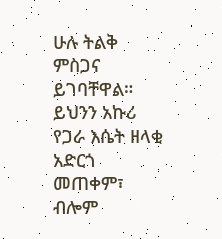ሁሉ ትልቅ ምስጋና ይገባቸዋል።
ይህንን አኩሪ የጋራ እሴት ዘላቂ አድርጎ መጠቀም፣ ብሎም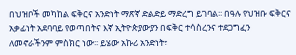በህዝቦች መካከል ፍቅርና አንድነት ማጽኛ ድልድይ ማድረግ ይገባል፡፡ በዓሉ የህዝቡ ፍቅርና አቃፊነት አደባባይ የወጣበትና እኛ ኢትዮጵያውያን በፍቅር ተሳስረንና ተደጋግፈን ለመኖራችንም ምስክር ነው፡፡ ይሄው አኩሪ አንድነት፣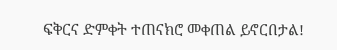ፍቅርና ድምቀት ተጠናክሮ መቀጠል ይኖርበታል!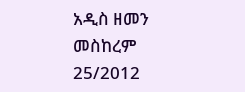አዲስ ዘመን መስከረም 25/2012